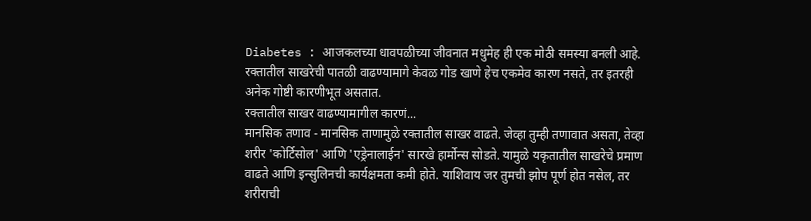Diabetes : आजकलच्या धावपळीच्या जीवनात मधुमेह ही एक मोठी समस्या बनली आहे. रक्तातील साखरेची पातळी वाढण्यामागे केवळ गोड खाणे हेच एकमेव कारण नसते, तर इतरही अनेक गोष्टी कारणीभूत असतात.
रक्तातील साखर वाढण्यामागील कारणं...
मानसिक तणाव - मानसिक ताणामुळे रक्तातील साखर वाढते. जेव्हा तुम्ही तणावात असता, तेव्हा शरीर 'कोर्टिसोल' आणि 'एड्रेनालाईन' सारखे हार्मोन्स सोडते. यामुळे यकृतातील साखरेचे प्रमाण वाढते आणि इन्सुलिनची कार्यक्षमता कमी होते. याशिवाय जर तुमची झोप पूर्ण होत नसेल, तर शरीराची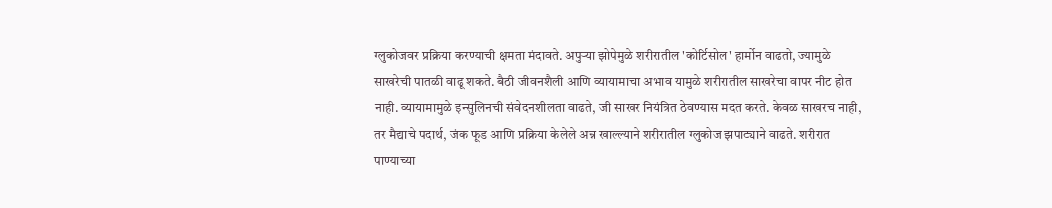ग्लुकोजवर प्रक्रिया करण्याची क्षमता मंदावते. अपुऱ्या झोपेमुळे शरीरातील 'कोर्टिसोल' हार्मोन वाढतो, ज्यामुळे साखरेची पातळी वाढू शकते. बैठी जीवनशैली आणि व्यायामाचा अभाव यामुळे शरीरातील साखरेचा वापर नीट होत नाही. व्यायामामुळे इन्सुलिनची संवेदनशीलता वाढते, जी साखर नियंत्रित ठेवण्यास मदत करते. केवळ साखरच नाही, तर मैद्याचे पदार्थ, जंक फूड आणि प्रक्रिया केलेले अन्न खाल्ल्याने शरीरातील ग्लुकोज झपाट्याने वाढते. शरीरात पाण्याच्या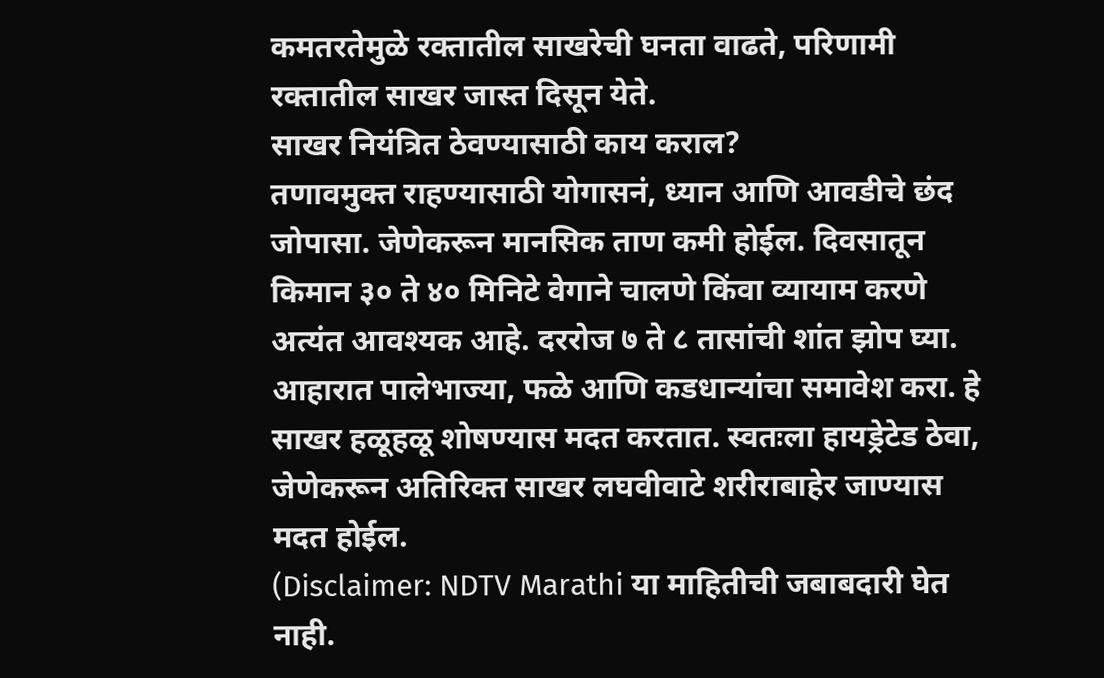कमतरतेमुळे रक्तातील साखरेची घनता वाढते, परिणामी रक्तातील साखर जास्त दिसून येते.
साखर नियंत्रित ठेवण्यासाठी काय कराल?
तणावमुक्त राहण्यासाठी योगासनं, ध्यान आणि आवडीचे छंद जोपासा. जेणेकरून मानसिक ताण कमी होईल. दिवसातून किमान ३० ते ४० मिनिटे वेगाने चालणे किंवा व्यायाम करणे अत्यंत आवश्यक आहे. दररोज ७ ते ८ तासांची शांत झोप घ्या. आहारात पालेभाज्या, फळे आणि कडधान्यांचा समावेश करा. हे साखर हळूहळू शोषण्यास मदत करतात. स्वतःला हायड्रेटेड ठेवा, जेणेकरून अतिरिक्त साखर लघवीवाटे शरीराबाहेर जाण्यास मदत होईल.
(Disclaimer: NDTV Marathi या माहितीची जबाबदारी घेत नाही.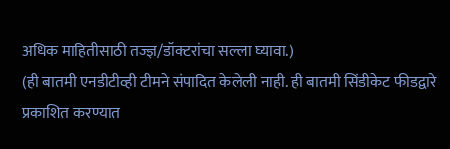अधिक माहितीसाठी तज्ज्ञ/डॉक्टरांचा सल्ला घ्यावा.)
(ही बातमी एनडीटीव्ही टीमने संपादित केलेली नाही. ही बातमी सिंडीकेट फीडद्वारे प्रकाशित करण्यात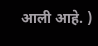आली आहे. )